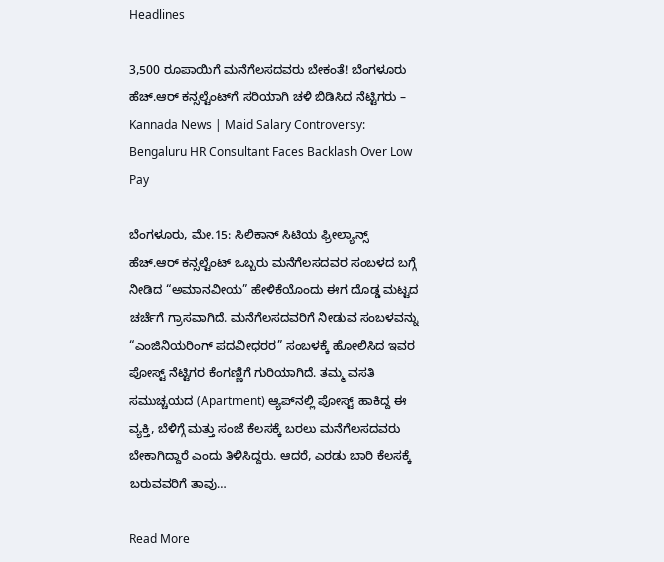Headlines

3,500 ರೂಪಾಯಿಗೆ ಮನೆಗೆಲಸದವರು ಬೇಕಂತೆ! ಬೆಂಗಳೂರು ಹೆಚ್.ಆರ್ ಕನ್ಸಲ್ಟೆಂಟ್‌ಗೆ ಸರಿಯಾಗಿ ಚಳಿ ಬಿಡಿಸಿದ ನೆಟ್ಟಿಗರು – Kannada News | Maid Salary Controversy: Bengaluru HR Consultant Faces Backlash Over Low Pay

ಬೆಂಗಳೂರು, ಮೇ.15: ಸಿಲಿಕಾನ್ ಸಿಟಿಯ ಫ್ರೀಲ್ಯಾನ್ಸ್ ಹೆಚ್.ಆರ್ ಕನ್ಸಲ್ಟೆಂಟ್ ಒಬ್ಬರು ಮನೆಗೆಲಸದವರ ಸಂಬಳದ ಬಗ್ಗೆ ನೀಡಿದ “ಅಮಾನವೀಯ” ಹೇಳಿಕೆಯೊಂದು ಈಗ ದೊಡ್ಡ ಮಟ್ಟದ ಚರ್ಚೆಗೆ ಗ್ರಾಸವಾಗಿದೆ. ಮನೆಗೆಲಸದವರಿಗೆ ನೀಡುವ ಸಂಬಳವನ್ನು “ಎಂಜಿನಿಯರಿಂಗ್ ಪದವೀಧರರ” ಸಂಬಳಕ್ಕೆ ಹೋಲಿಸಿದ ಇವರ ಪೋಸ್ಟ್ ನೆಟ್ಟಿಗರ ಕೆಂಗಣ್ಣಿಗೆ ಗುರಿಯಾಗಿದೆ. ತಮ್ಮ ವಸತಿ ಸಮುಚ್ಚಯದ (Apartment) ಆ್ಯಪ್‌ನಲ್ಲಿ ಪೋಸ್ಟ್ ಹಾಕಿದ್ದ ಈ ವ್ಯಕ್ತಿ, ಬೆಳಿಗ್ಗೆ ಮತ್ತು ಸಂಜೆ ಕೆಲಸಕ್ಕೆ ಬರಲು ಮನೆಗೆಲಸದವರು ಬೇಕಾಗಿದ್ದಾರೆ ಎಂದು ತಿಳಿಸಿದ್ದರು. ಆದರೆ, ಎರಡು ಬಾರಿ ಕೆಲಸಕ್ಕೆ ಬರುವವರಿಗೆ ತಾವು…

Read More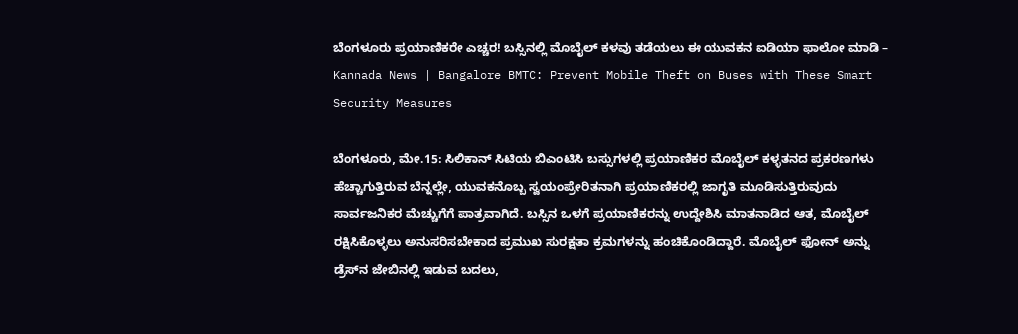ಬೆಂಗಳೂರು ಪ್ರಯಾಣಿಕರೇ ಎಚ್ಚರ! ಬಸ್ಸಿನಲ್ಲಿ ಮೊಬೈಲ್ ಕಳವು ತಡೆಯಲು ಈ ಯುವಕನ ಐಡಿಯಾ ಫಾಲೋ ಮಾಡಿ – Kannada News | Bangalore BMTC: Prevent Mobile Theft on Buses with These Smart Security Measures

ಬೆಂಗಳೂರು, ಮೇ.15: ಸಿಲಿಕಾನ್ ಸಿಟಿಯ ಬಿಎಂಟಿಸಿ ಬಸ್ಸುಗಳಲ್ಲಿ ಪ್ರಯಾಣಿಕರ ಮೊಬೈಲ್ ಕಳ್ಳತನದ ಪ್ರಕರಣಗಳು ಹೆಚ್ಚಾಗುತ್ತಿರುವ ಬೆನ್ನಲ್ಲೇ, ಯುವಕನೊಬ್ಬ ಸ್ವಯಂಪ್ರೇರಿತನಾಗಿ ಪ್ರಯಾಣಿಕರಲ್ಲಿ ಜಾಗೃತಿ ಮೂಡಿಸುತ್ತಿರುವುದು ಸಾರ್ವಜನಿಕರ ಮೆಚ್ಚುಗೆಗೆ ಪಾತ್ರವಾಗಿದೆ. ಬಸ್ಸಿನ ಒಳಗೆ ಪ್ರಯಾಣಿಕರನ್ನು ಉದ್ದೇಶಿಸಿ ಮಾತನಾಡಿದ ಆತ, ಮೊಬೈಲ್ ರಕ್ಷಿಸಿಕೊಳ್ಳಲು ಅನುಸರಿಸಬೇಕಾದ ಪ್ರಮುಖ ಸುರಕ್ಷತಾ ಕ್ರಮಗಳನ್ನು ಹಂಚಿಕೊಂಡಿದ್ದಾರೆ. ಮೊಬೈಲ್ ಫೋನ್ ಅನ್ನು ಡ್ರೆಸ್‌ನ ಜೇಬಿನಲ್ಲಿ ಇಡುವ ಬದಲು,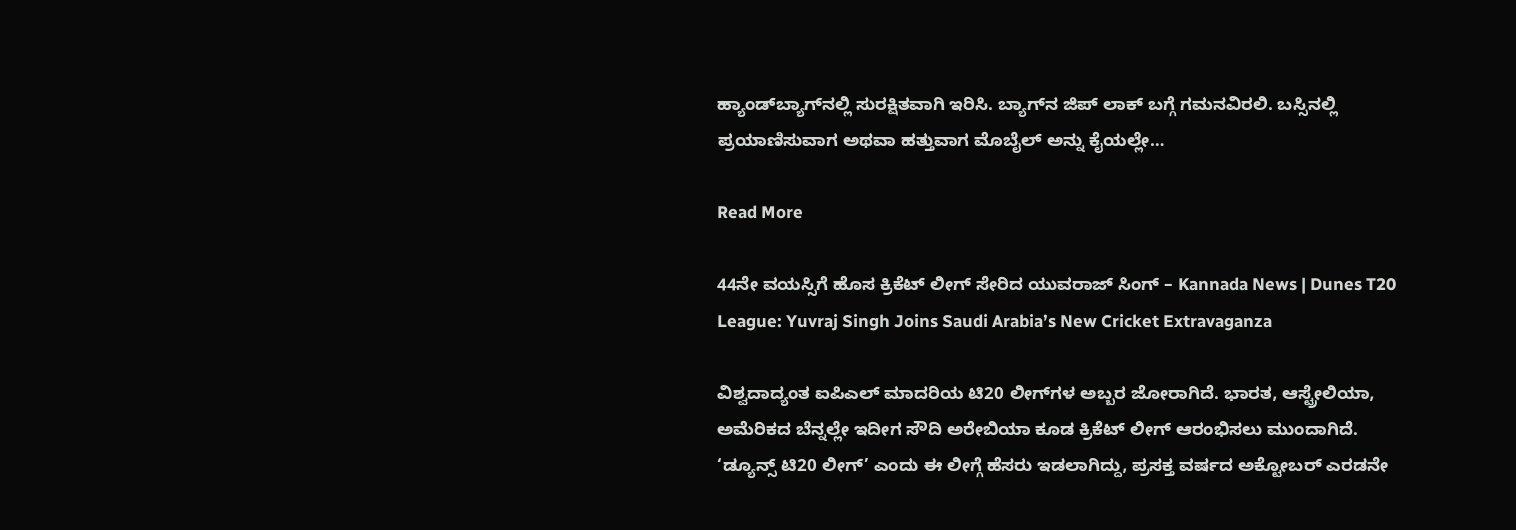ಹ್ಯಾಂಡ್‌ಬ್ಯಾಗ್‌ನಲ್ಲಿ ಸುರಕ್ಷಿತವಾಗಿ ಇರಿಸಿ. ಬ್ಯಾಗ್‌ನ ಜಿಪ್ ಲಾಕ್ ಬಗ್ಗೆ ಗಮನವಿರಲಿ. ಬಸ್ಸಿನಲ್ಲಿ ಪ್ರಯಾಣಿಸುವಾಗ ಅಥವಾ ಹತ್ತುವಾಗ ಮೊಬೈಲ್ ಅನ್ನು ಕೈಯಲ್ಲೇ…

Read More

44ನೇ ವಯಸ್ಸಿಗೆ ಹೊಸ ಕ್ರಿಕೆಟ್ ಲೀಗ್ ಸೇರಿದ ಯುವರಾಜ್ ಸಿಂಗ್ – Kannada News | Dunes T20 League: Yuvraj Singh Joins Saudi Arabia’s New Cricket Extravaganza

ವಿಶ್ವದಾದ್ಯಂತ ಐಪಿಎಲ್ ಮಾದರಿಯ ಟಿ20 ಲೀಗ್‌ಗಳ ಅಬ್ಬರ ಜೋರಾಗಿದೆ. ಭಾರತ, ಆಸ್ಟ್ರೇಲಿಯಾ, ಅಮೆರಿಕದ ಬೆನ್ನಲ್ಲೇ ಇದೀಗ ಸೌದಿ ಅರೇಬಿಯಾ ಕೂಡ ಕ್ರಿಕೆಟ್ ಲೀಗ್ ಆರಂಭಿಸಲು ಮುಂದಾಗಿದೆ. ‘ಡ್ಯೂನ್ಸ್ ಟಿ20 ಲೀಗ್’ ಎಂದು ಈ ಲೀಗ್ಗೆ ಹೆಸರು ಇಡಲಾಗಿದ್ದು, ಪ್ರಸಕ್ತ ವರ್ಷದ ಅಕ್ಟೋಬರ್ ಎರಡನೇ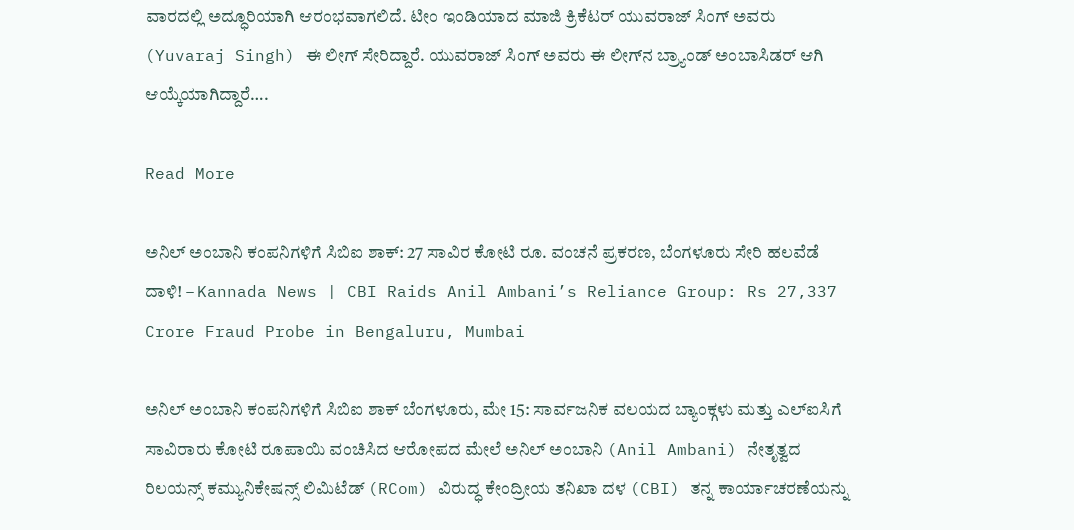ವಾರದಲ್ಲಿ ಅದ್ಧೂರಿಯಾಗಿ ಆರಂಭವಾಗಲಿದೆ. ಟೀಂ ಇಂಡಿಯಾದ ಮಾಜಿ ಕ್ರಿಕೆಟರ್ ಯುವರಾಜ್ ಸಿಂಗ್ ಅವರು (Yuvaraj Singh) ಈ ಲೀಗ್ ಸೇರಿದ್ದಾರೆ. ಯುವರಾಜ್ ಸಿಂಗ್ ಅವರು ಈ ಲೀಗ್‌ನ ಬ್ರ್ಯಾಂಡ್ ಅಂಬಾಸಿಡರ್ ಆಗಿ ಆಯ್ಕೆಯಾಗಿದ್ದಾರೆ….

Read More

ಅನಿಲ್ ಅಂಬಾನಿ ಕಂಪನಿಗಳಿಗೆ ಸಿಬಿಐ ಶಾಕ್: 27 ಸಾವಿರ ಕೋಟಿ ರೂ. ವಂಚನೆ ಪ್ರಕರಣ, ಬೆಂಗಳೂರು ಸೇರಿ ಹಲವೆಡೆ ದಾಳಿ! – Kannada News | CBI Raids Anil Ambani’s Reliance Group: Rs 27,337 Crore Fraud Probe in Bengaluru, Mumbai

ಅನಿಲ್ ಅಂಬಾನಿ ಕಂಪನಿಗಳಿಗೆ ಸಿಬಿಐ ಶಾಕ್ ಬೆಂಗಳೂರು, ಮೇ 15: ಸಾರ್ವಜನಿಕ ವಲಯದ ಬ್ಯಾಂಕ್ಗಳು ಮತ್ತು ಎಲ್‌ಐಸಿಗೆ ಸಾವಿರಾರು ಕೋಟಿ ರೂಪಾಯಿ ವಂಚಿಸಿದ ಆರೋಪದ ಮೇಲೆ ಅನಿಲ್ ಅಂಬಾನಿ (Anil Ambani) ನೇತೃತ್ವದ ರಿಲಯನ್ಸ್ ಕಮ್ಯುನಿಕೇಷನ್ಸ್ ಲಿಮಿಟೆಡ್ (RCom) ವಿರುದ್ಧ ಕೇಂದ್ರೀಯ ತನಿಖಾ ದಳ (CBI) ತನ್ನ ಕಾರ್ಯಾಚರಣೆಯನ್ನು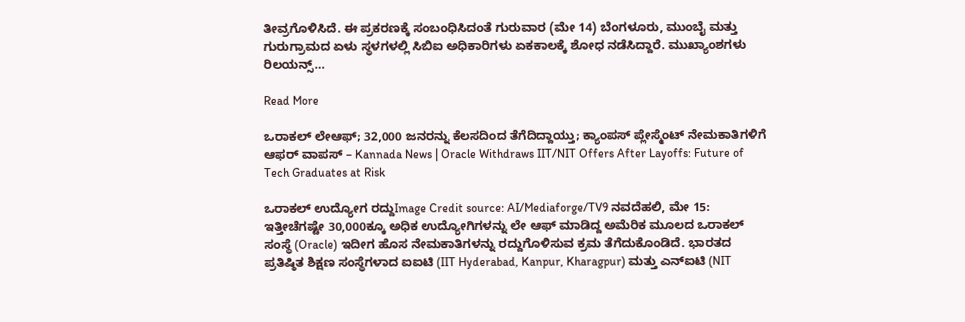ತೀವ್ರಗೊಳಿಸಿದೆ. ಈ ಪ್ರಕರಣಕ್ಕೆ ಸಂಬಂಧಿಸಿದಂತೆ ಗುರುವಾರ (ಮೇ 14) ಬೆಂಗಳೂರು, ಮುಂಬೈ ಮತ್ತು ಗುರುಗ್ರಾಮದ ಏಳು ಸ್ಥಳಗಳಲ್ಲಿ ಸಿಬಿಐ ಅಧಿಕಾರಿಗಳು ಏಕಕಾಲಕ್ಕೆ ಶೋಧ ನಡೆಸಿದ್ದಾರೆ. ಮುಖ್ಯಾಂಶಗಳು ರಿಲಯನ್ಸ್…

Read More

ಒರಾಕಲ್ ಲೇಆಫ್; 32,000 ಜನರನ್ನು ಕೆಲಸದಿಂದ ತೆಗೆದಿದ್ದಾಯ್ತು; ಕ್ಯಾಂಪಸ್ ಪ್ಲೇಸ್ಮೆಂಟ್ ನೇಮಕಾತಿಗಳಿಗೆ ಆಫರ್ ವಾಪಸ್ – Kannada News | Oracle Withdraws IIT/NIT Offers After Layoffs: Future of Tech Graduates at Risk

ಒರಾಕಲ್ ಉದ್ಯೋಗ ರದ್ದುImage Credit source: AI/Mediaforge/TV9 ನವದೆಹಲಿ, ಮೇ 15: ಇತ್ತೀಚೆಗಷ್ಟೇ 30,000ಕ್ಕೂ ಅಧಿಕ ಉದ್ಯೋಗಿಗಳನ್ನು ಲೇ ಆಫ್ ಮಾಡಿದ್ದ ಅಮೆರಿಕ ಮೂಲದ ಒರಾಕಲ್ ಸಂಸ್ಥೆ (Oracle) ಇದೀಗ ಹೊಸ ನೇಮಕಾತಿಗಳನ್ನು ರದ್ದುಗೊಳಿಸುವ ಕ್ರಮ ತೆಗೆದುಕೊಂಡಿದೆ. ಭಾರತದ ಪ್ರತಿಷ್ಠಿತ ಶಿಕ್ಷಣ ಸಂಸ್ಥೆಗಳಾದ ಐಐಟಿ (IIT Hyderabad, Kanpur, Kharagpur) ಮತ್ತು ಎನ್‌ಐಟಿ (NIT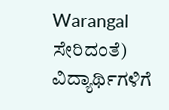Warangal ಸೇರಿದಂತೆ) ವಿದ್ಯಾರ್ಥಿಗಳಿಗೆ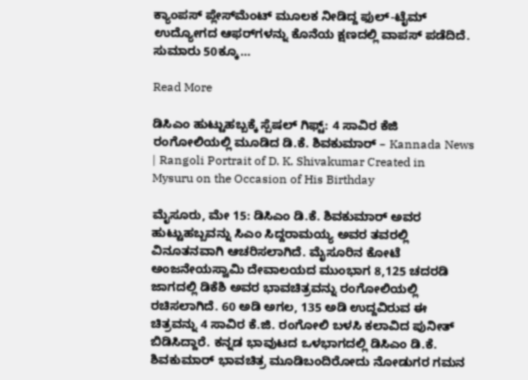ಕ್ಯಾಂಪಸ್ ಪ್ಲೇಸ್‌ಮೆಂಟ್ ಮೂಲಕ ನೀಡಿದ್ದ ಫುಲ್-ಟೈಮ್ ಉದ್ಯೋಗದ ಆಫರ್‌ಗಳನ್ನು ಕೊನೆಯ ಕ್ಷಣದಲ್ಲಿ ವಾಪಸ್ ಪಡೆದಿದೆ. ಸುಮಾರು 50ಕ್ಕೂ…

Read More

ಡಿಸಿಎಂ ಹುಟ್ಟುಹಬ್ಬಕ್ಕೆ ಸ್ಪೆಷಲ್ ಗಿಫ್ಟ್: 4 ಸಾವಿರ ಕೆಜಿ ರಂಗೋಲಿಯಲ್ಲಿ ಮೂಡಿದ ಡಿ.ಕೆ. ಶಿವಕುಮಾರ್ – Kannada News | Rangoli Portrait of D. K. Shivakumar Created in Mysuru on the Occasion of His Birthday

ಮೈಸೂರು, ಮೇ 15: ಡಿಸಿಎಂ ಡಿ.ಕೆ‌. ಶಿವಕುಮಾರ್ ಅವರ ಹುಟ್ಟುಹಬ್ಬವನ್ನು ಸಿಎಂ ಸಿದ್ದರಾಮಯ್ಯ ಅವರ ತವರಲ್ಲಿ ವಿನೂತನವಾಗಿ ಆಚರಿಸಲಾಗಿದೆ. ಮೈಸೂರಿನ ಕೋಟೆ ಅಂಜನೇಯಸ್ವಾಮಿ ದೇವಾಲಯದ ಮುಂಭಾಗ 8,125 ಚದರಡಿ ಜಾಗದಲ್ಲಿ ಡಿಕೆಶಿ ಅವರ ಭಾವಚಿತ್ರವನ್ನು ರಂಗೋಲಿಯಲ್ಲಿ ರಚಿಸಲಾಗಿದೆ. 60 ಅಡಿ ಅಗಲ, 135 ಅಡಿ ಉದ್ದವಿರುವ ಈ ಚಿತ್ರವನ್ನು 4 ಸಾವಿರ ಕೆ.ಜಿ. ರಂಗೋಲಿ ಬಳಸಿ ಕಲಾವಿದ ಪುನೀತ್ ಬಿಡಿಸಿದ್ದಾರೆ. ಕನ್ನಡ ಭಾವುಟದ ಒಳಭಾಗದಲ್ಲಿ ಡಿಸಿಎಂ ಡಿ.ಕೆ. ಶಿವಕುಮಾರ್ ಭಾವಚಿತ್ರ ಮೂಡಿಬಂದಿರೋದು ನೋಡುಗರ ಗಮನ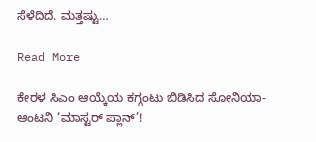ಸೆಳೆದಿದೆ. ಮತ್ತಷ್ಟು…

Read More

ಕೇರಳ ಸಿಎಂ ಆಯ್ಕೆಯ ಕಗ್ಗಂಟು ಬಿಡಿಸಿದ ಸೋನಿಯಾ-ಆಂಟನಿ ‘ಮಾಸ್ಟರ್ ಪ್ಲಾನ್’!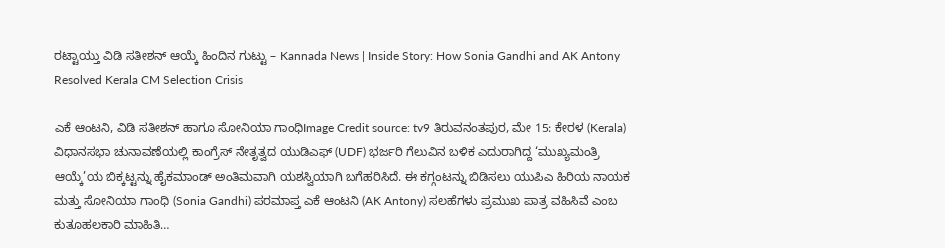ರಟ್ಟಾಯ್ತು ವಿಡಿ ಸತೀಶನ್ ಆಯ್ಕೆ ಹಿಂದಿನ ಗುಟ್ಟು – Kannada News | Inside Story: How Sonia Gandhi and AK Antony Resolved Kerala CM Selection Crisis

ಎಕೆ ಆಂಟನಿ, ವಿಡಿ ಸತೀಶನ್ ಹಾಗೂ ಸೋನಿಯಾ ಗಾಂಧಿImage Credit source: tv9 ತಿರುವನಂತಪುರ, ಮೇ 15: ಕೇರಳ (Kerala) ವಿಧಾನಸಭಾ ಚುನಾವಣೆಯಲ್ಲಿ ಕಾಂಗ್ರೆಸ್ ನೇತೃತ್ವದ ಯುಡಿಎಫ್ (UDF) ಭರ್ಜರಿ ಗೆಲುವಿನ ಬಳಿಕ ಎದುರಾಗಿದ್ದ ‘ಮುಖ್ಯಮಂತ್ರಿ ಆಯ್ಕೆ’ಯ ಬಿಕ್ಕಟ್ಟನ್ನು ಹೈಕಮಾಂಡ್ ಅಂತಿಮವಾಗಿ ಯಶಸ್ವಿಯಾಗಿ ಬಗೆಹರಿಸಿದೆ. ಈ ಕಗ್ಗಂಟನ್ನು ಬಿಡಿಸಲು ಯುಪಿಎ ಹಿರಿಯ ನಾಯಕ ಮತ್ತು ಸೋನಿಯಾ ಗಾಂಧಿ (Sonia Gandhi) ಪರಮಾಪ್ತ ಎಕೆ ಆಂಟನಿ (AK Antony) ಸಲಹೆಗಳು ಪ್ರಮುಖ ಪಾತ್ರ ವಹಿಸಿವೆ ಎಂಬ ಕುತೂಹಲಕಾರಿ ಮಾಹಿತಿ…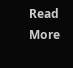Read More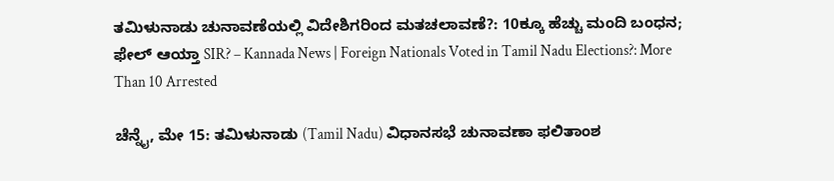ತಮಿಳುನಾಡು ಚುನಾವಣೆಯಲ್ಲಿ ವಿದೇಶಿಗರಿಂದ ಮತಚಲಾವಣೆ?: 10ಕ್ಕೂ ಹೆಚ್ಚು ಮಂದಿ ಬಂಧನ; ಫೇಲ್ ಆಯ್ತಾ SIR? – Kannada News | Foreign Nationals Voted in Tamil Nadu Elections?: More Than 10 Arrested

ಚೆನ್ನೈ, ಮೇ 15: ತಮಿಳುನಾಡು (Tamil Nadu) ವಿಧಾನಸಭೆ ಚುನಾವಣಾ ಫಲಿತಾಂಶ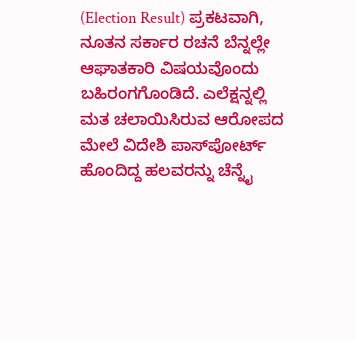(Election Result) ಪ್ರಕಟವಾಗಿ, ನೂತನ ಸರ್ಕಾರ ರಚನೆ ಬೆನ್ನಲ್ಲೇ ಆಘಾತಕಾರಿ ವಿಷಯವೊಂದು ಬಹಿರಂಗಗೊಂಡಿದೆ. ಎಲೆಕ್ಷನ್ನಲ್ಲಿ ಮತ ಚಲಾಯಿಸಿರುವ ಆರೋಪದ ಮೇಲೆ ವಿದೇಶಿ ಪಾಸ್‌ಪೋರ್ಟ್ ಹೊಂದಿದ್ದ ಹಲವರನ್ನು ಚೆನ್ನೈ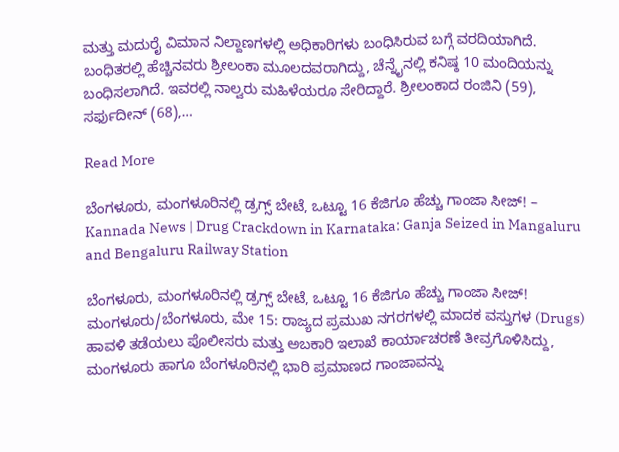ಮತ್ತು ಮದುರೈ ವಿಮಾನ ನಿಲ್ದಾಣಗಳಲ್ಲಿ ಅಧಿಕಾರಿಗಳು ಬಂಧಿಸಿರುವ ಬಗ್ಗೆ ವರದಿಯಾಗಿದೆ. ಬಂಧಿತರಲ್ಲಿ ಹೆಚ್ಚಿನವರು ಶ್ರೀಲಂಕಾ ಮೂಲದವರಾಗಿದ್ದು, ಚೆನ್ನೈನಲ್ಲಿ ಕನಿಷ್ಠ 10 ಮಂದಿಯನ್ನು ಬಂಧಿಸಲಾಗಿದೆ. ಇವರಲ್ಲಿ ನಾಲ್ವರು ಮಹಿಳೆಯರೂ ಸೇರಿದ್ದಾರೆ. ಶ್ರೀಲಂಕಾದ ರಂಜಿನಿ (59), ಸರ್ಫುದೀನ್ (68),…

Read More

ಬೆಂಗಳೂರು, ಮಂಗಳೂರಿನಲ್ಲಿ ಡ್ರಗ್ಸ್ ಬೇಟೆ, ಒಟ್ಟೂ 16 ಕೆಜಿಗೂ ಹೆಚ್ಚು ಗಾಂಜಾ ಸೀಜ್! – Kannada News | Drug Crackdown in Karnataka: Ganja Seized in Mangaluru and Bengaluru Railway Station

ಬೆಂಗಳೂರು, ಮಂಗಳೂರಿನಲ್ಲಿ ಡ್ರಗ್ಸ್ ಬೇಟೆ, ಒಟ್ಟೂ 16 ಕೆಜಿಗೂ ಹೆಚ್ಚು ಗಾಂಜಾ ಸೀಜ್! ಮಂಗಳೂರು/ಬೆಂಗಳೂರು, ಮೇ 15: ರಾಜ್ಯದ ಪ್ರಮುಖ ನಗರಗಳಲ್ಲಿ ಮಾದಕ ವಸ್ತುಗಳ (Drugs) ಹಾವಳಿ ತಡೆಯಲು ಪೊಲೀಸರು ಮತ್ತು ಅಬಕಾರಿ ಇಲಾಖೆ ಕಾರ್ಯಾಚರಣೆ ತೀವ್ರಗೊಳಿಸಿದ್ದು, ಮಂಗಳೂರು ಹಾಗೂ ಬೆಂಗಳೂರಿನಲ್ಲಿ ಭಾರಿ ಪ್ರಮಾಣದ ಗಾಂಜಾವನ್ನು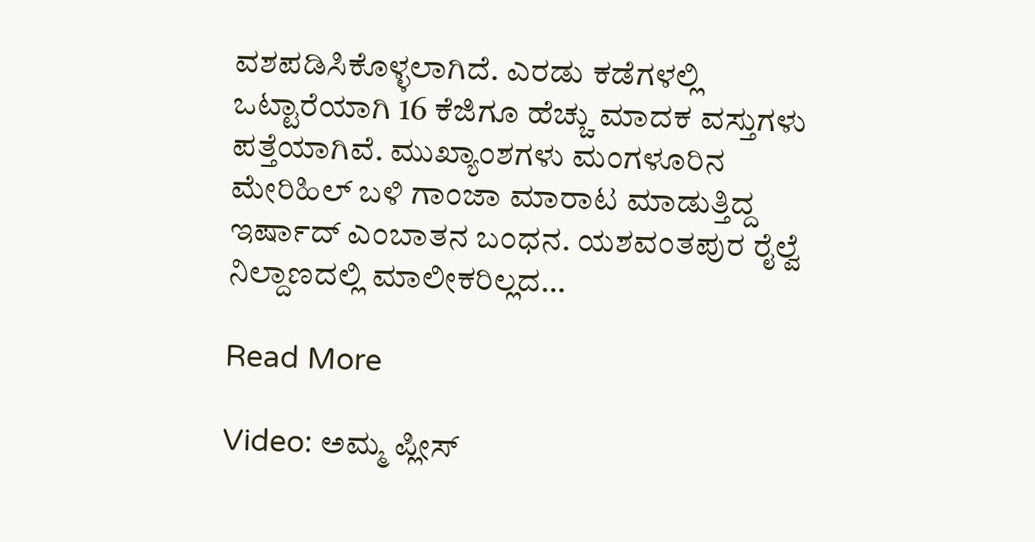ವಶಪಡಿಸಿಕೊಳ್ಳಲಾಗಿದೆ. ಎರಡು ಕಡೆಗಳಲ್ಲಿ ಒಟ್ಟಾರೆಯಾಗಿ 16 ಕೆಜಿಗೂ ಹೆಚ್ಚು ಮಾದಕ ವಸ್ತುಗಳು ಪತ್ತೆಯಾಗಿವೆ. ಮುಖ್ಯಾಂಶಗಳು ಮಂಗಳೂರಿನ ಮೇರಿಹಿಲ್ ಬಳಿ ಗಾಂಜಾ ಮಾರಾಟ ಮಾಡುತ್ತಿದ್ದ ಇರ್ಷಾದ್ ಎಂಬಾತನ ಬಂಧನ. ಯಶವಂತಪುರ ರೈಲ್ವೆ ನಿಲ್ದಾಣದಲ್ಲಿ ಮಾಲೀಕರಿಲ್ಲದ…

Read More

Video: ಅಮ್ಮ ಪ್ಲೀಸ್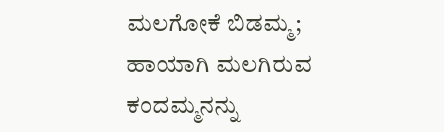ಮಲಗೋಕೆ ಬಿಡಮ್ಮ; ಹಾಯಾಗಿ ಮಲಗಿರುವ ಕಂದಮ್ಮನನ್ನು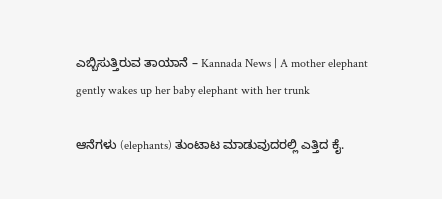ಎಬ್ಬಿಸುತ್ತಿರುವ ತಾಯಾನೆ – Kannada News | A mother elephant gently wakes up her baby elephant with her trunk

ಆನೆಗಳು (elephants) ತುಂಟಾಟ ಮಾಡುವುದರಲ್ಲಿ ಎತ್ತಿದ ಕೈ.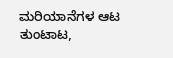ಮರಿಯಾನೆಗಳ ಆಟ ತುಂಟಾಟ,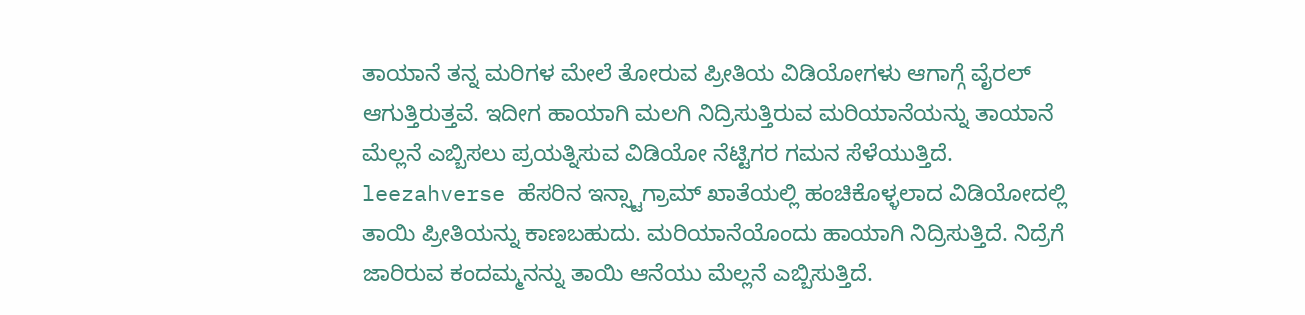ತಾಯಾನೆ ತನ್ನ ಮರಿಗಳ ಮೇಲೆ ತೋರುವ ಪ್ರೀತಿಯ ವಿಡಿಯೋಗಳು ಆಗಾಗ್ಗೆ ವೈರಲ್ ಆಗುತ್ತಿರುತ್ತವೆ. ಇದೀಗ ಹಾಯಾಗಿ ಮಲಗಿ ನಿದ್ರಿಸುತ್ತಿರುವ ಮರಿಯಾನೆಯನ್ನು ತಾಯಾನೆ ಮೆಲ್ಲನೆ ಎಬ್ಬಿಸಲು ಪ್ರಯತ್ನಿಸುವ ವಿಡಿಯೋ ನೆಟ್ಟಿಗರ ಗಮನ ಸೆಳೆಯುತ್ತಿದೆ. leezahverse ಹೆಸರಿನ ಇನ್ಸ್ಟಾಗ್ರಾಮ್ ಖಾತೆಯಲ್ಲಿ ಹಂಚಿಕೊಳ್ಳಲಾದ ವಿಡಿಯೋದಲ್ಲಿ ತಾಯಿ ಪ್ರೀತಿಯನ್ನು ಕಾಣಬಹುದು. ಮರಿಯಾನೆಯೊಂದು ಹಾಯಾಗಿ ನಿದ್ರಿಸುತ್ತಿದೆ. ನಿದ್ರೆಗೆ ಜಾರಿರುವ ಕಂದಮ್ಮನನ್ನು ತಾಯಿ ಆನೆಯು ಮೆಲ್ಲನೆ ಎಬ್ಬಿಸುತ್ತಿದೆ.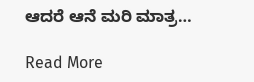ಆದರೆ ಆನೆ ಮರಿ ಮಾತ್ರ…

Read More